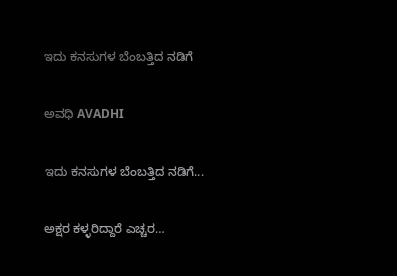ಇದು ಕನಸುಗಳ ಬೆಂಬತ್ತಿದ ನಡಿಗೆ‍

ಅವಧಿ AVADHI

ಇದು ಕನಸುಗಳ ಬೆಂಬತ್ತಿದ ನಡಿಗೆ...

ಅಕ್ಷರ ಕಳ್ಳರಿದ್ದಾರೆ ಎಚ್ಚರ…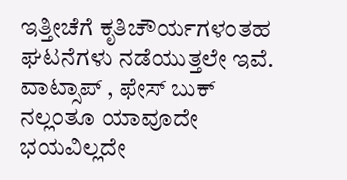ಇತ್ತೀಚೆಗೆ ಕೃತಿಚೌರ್ಯಗಳಂತಹ ಘಟನೆಗಳು ನಡೆಯುತ್ತಲೇ ಇವೆ. ವಾಟ್ಸಾಪ್‌ , ಫೇಸ್‌ ಬುಕ್‌ ನಲ್ಲಂತೂ ಯಾವೂದೇ ಭಯವಿಲ್ಲದೇ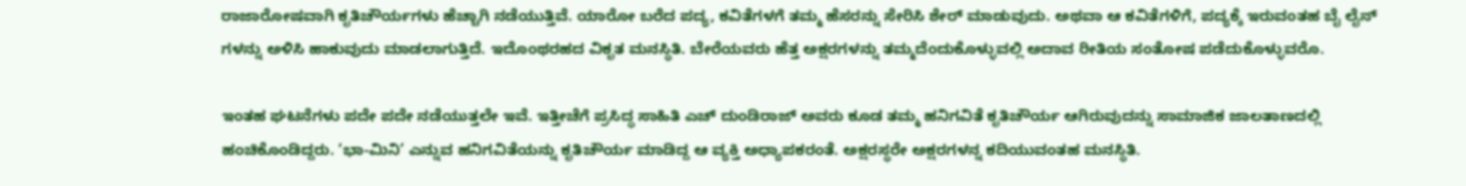ರಾಜಾರೋಷವಾಗಿ ಕೃತಿಚೌರ್ಯಗಳು ಹೆಚ್ಚಾಗಿ ನಡೆಯುತ್ತಿವೆ. ಯಾರೋ ಬರೆದ ಪದ್ಯ, ಕವಿತೆಗಳಗೆ ತಮ್ಮ ಹೆಸರನ್ನು ಸೇರಿಸಿ ಶೇರ್‌ ಮಾಡುವುದು. ಅಥವಾ ಆ ಕವಿತೆಗಳಿಗೆ, ಪದ್ಯಕ್ಕೆ ಇರುವಂತಹ ಬೈ ಲೈನ್‌ ಗಳನ್ನು ಅಳಿಸಿ ಹಾಕುವುದು ಮಾಡಲಾಗುತ್ತಿದೆ. ಇದೊಂಥರಹದ ವಿಕೃತ ಮನಸ್ಥಿತಿ. ಬೇರೆಯವರು ಹೆತ್ತ ಅಕ್ಷರಗಳನ್ನು ತಮ್ಮದೆಂದುಕೊಳ್ಳುವಲ್ಲಿ ಅದಾವ ರೀತಿಯ ಸಂತೋಷ ಪಡೆದುಕೊಳ್ಳುವರೊ.

ಇಂತಹ ಘಟನೆಗಳು ಪದೇ ಪದೇ ನಡೆಯುತ್ತಲೇ ಇವೆ. ಇತ್ತೀಚೆಗೆ ಪ್ರಸಿದ್ಧ ಸಾಹಿತಿ ಎಚ್‌ ದುಂಡಿರಾಜ್‌ ಅವರು ಕೂಡ ತಮ್ಮ ಹನಿಗವಿತೆ ಕೃತಿಚೌರ್ಯ ಆಗಿರುವುದನ್ನು ಸಾಮಾಜಿಕ ಜಾಲತಾಣದಲ್ಲಿ ಹಂಚಿಕೊಂಡಿದ್ದರು. ‘ಭಾ-ಮಿನಿ’ ಎನ್ನುವ ಹನಿಗವಿತೆಯನ್ನು ಕೃತಿಚೌರ್ಯ ಮಾಡಿದ್ದ ಆ ವ್ಯಕ್ತಿ ಅಧ್ಯಾಪಕರಂತೆ. ಅಕ್ಷರಸ್ಥರೇ ಅಕ್ಷರಗಳನ್ನ ಕದಿಯುವಂತಹ ಮನಸ್ಥಿತಿ.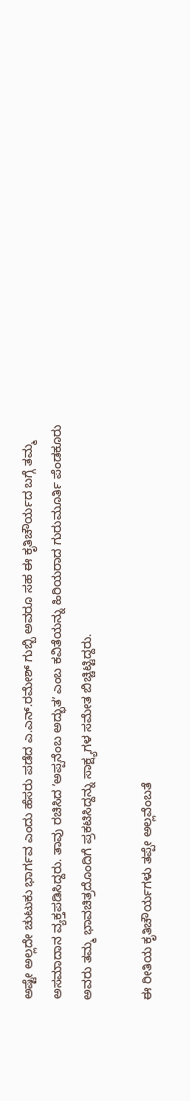ಅಷ್ಟೇ ಅಲ್ಲದೇ ಚುಟುಕು ಭಾರ್ಗವ ಎಂದು ಹೆಸರು ಪಡೆದ ಎ.ಎನ್.ರಮೇಶ್ ಗುಬ್ಬಿ ಅವರೂ ಸಹ ಈ ಕೃತಿಚೌರ್ಯದ ಬಗ್ಗೆ ತಮ್ಮ ಅಸಮಾದಾನ ವ್ಯಕ್ತಪಡಿಸಿದ್ದರು. ತಾವು ರಚಿಸಿದ ʼಅಪ್ಪನೆಂಬ ಅದ್ಭುತʼ ಎಂಬ ಕವಿತೆಯನ್ನು ಹಿರಿಯರಾದ ಗುರುಮೂರ್ತಿ ಪೆಂಡಕೂರು ಅವರು ತಮ್ಮ ಭಾವಚಿತ್ರದೊಂದಿಗೆ ಪ್ರಕಟಿಸಿದ್ದನ್ನು ಸಾಕ್ಷ್ಯಗಳ ಸಮೇತ ಬಿಚ್ಚಿಟ್ಟಿದ್ದರು.

ಈ ರೀತಿಯ ಕೃತಿಚೌರ್ಯಗಳು ತಪ್ಪೇ ಅಲ್ಲವೆಂಬತೆ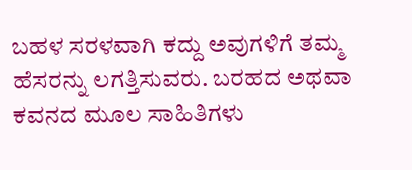ಬಹಳ ಸರಳವಾಗಿ ಕದ್ದು ಅವುಗಳಿಗೆ ತಮ್ಮ ಹೆಸರನ್ನು ಲಗತ್ತಿಸುವರು. ಬರಹದ ಅಥವಾ ಕವನದ ಮೂಲ ಸಾಹಿತಿಗಳು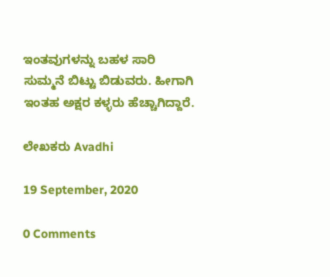ಇಂತವುಗಳನ್ನು ಬಹಳ ಸಾರಿ ಸುಮ್ಮನೆ ಬಿಟ್ಟು ಬಿಡುವರು. ಹೀಗಾಗಿ ಇಂತಹ ಅಕ್ಷರ ಕಳ್ಳರು ಹೆಚ್ಚಾಗಿದ್ದಾರೆ.

ಲೇಖಕರು Avadhi

19 September, 2020

0 Comments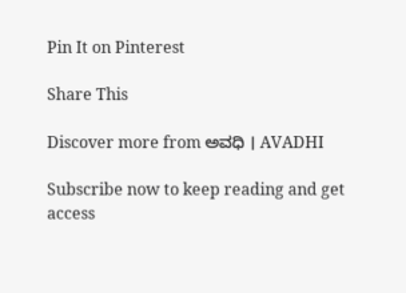Pin It on Pinterest

Share This

Discover more from ಅವಧಿ । AVADHI

Subscribe now to keep reading and get access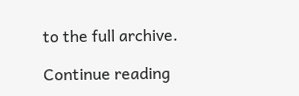to the full archive.

Continue reading